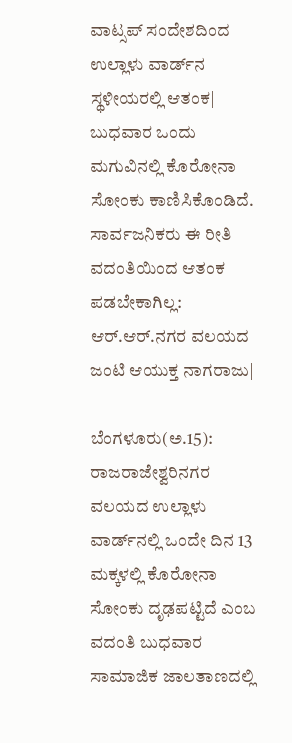ವಾಟ್ಸಪ್‌ ಸಂದೇಶದಿಂದ ಉಲ್ಲಾಳು ವಾರ್ಡ್‌ನ ಸ್ಥಳೀಯರಲ್ಲಿ ಆತಂಕ| ಬುಧವಾರ ಒಂದು ಮಗುವಿನಲ್ಲಿ ಕೊರೋನಾ ಸೋಂಕು ಕಾಣಿಸಿಕೊಂಡಿದೆ. ಸಾರ್ವಜನಿಕರು ಈ ರೀತಿ ವದಂತಿಯಿಂದ ಆತಂಕ ಪಡಬೇಕಾಗಿಲ್ಲ: ಆರ್‌.ಆರ್‌.ನಗರ ವಲಯದ ಜಂಟಿ ಆಯುಕ್ತ ನಾಗರಾಜು|

ಬೆಂಗಳೂರು(ಅ.15): ರಾಜರಾಜೇಶ್ವರಿನಗರ ವಲಯದ ಉಲ್ಲಾಳು ವಾರ್ಡ್‌ನಲ್ಲಿ ಒಂದೇ ದಿನ 13 ಮಕ್ಕಳಲ್ಲಿ ಕೊರೋನಾ ಸೋಂಕು ದೃಢಪಟ್ಟಿದೆ ಎಂಬ ವದಂತಿ ಬುಧವಾರ ಸಾಮಾಜಿಕ ಜಾಲತಾಣದಲ್ಲಿ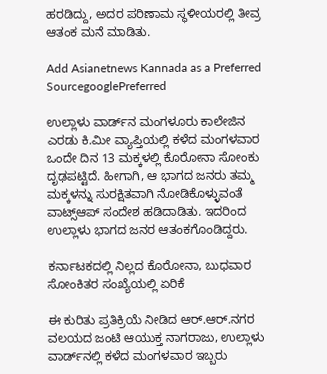ಹರಡಿದ್ದು, ಅದರ ಪರಿಣಾಮ ಸ್ಥಳೀಯರಲ್ಲಿ ತೀವ್ರ ಆತಂಕ ಮನೆ ಮಾಡಿತು.

Add Asianetnews Kannada as a Preferred SourcegooglePreferred

ಉಲ್ಲಾಳು ವಾರ್ಡ್‌ನ ಮಂಗಳೂರು ಕಾಲೇಜಿನ ಎರಡು ಕಿ.ಮೀ ವ್ಯಾಪ್ತಿಯಲ್ಲಿ ಕಳೆದ ಮಂಗಳವಾರ ಒಂದೇ ದಿನ 13 ಮಕ್ಕಳಲ್ಲಿ ಕೊರೋನಾ ಸೋಂಕು ದೃಢಪಟ್ಟಿದೆ. ಹೀಗಾಗಿ, ಆ ಭಾಗದ ಜನರು ತಮ್ಮ ಮಕ್ಕಳನ್ನು ಸುರಕ್ಷಿತವಾಗಿ ನೋಡಿಕೊಳ್ಳುವಂತೆ ವಾಟ್ಸ್‌ಆಪ್‌ ಸಂದೇಶ ಹಡಿದಾಡಿತು. ಇದರಿಂದ ಉಲ್ಲಾಳು ಭಾಗದ ಜನರ ಆತಂಕಗೊಂಡಿದ್ದರು.

ಕರ್ನಾಟಕದಲ್ಲಿ ನಿಲ್ಲದ ಕೊರೋನಾ, ಬುಧವಾರ ಸೋಂಕಿತರ ಸಂಖ್ಯೆಯಲ್ಲಿ ಏರಿಕೆ

ಈ ಕುರಿತು ಪ್ರತಿಕ್ರಿಯೆ ನೀಡಿದ ಆರ್‌.ಆರ್‌.ನಗರ ವಲಯದ ಜಂಟಿ ಆಯುಕ್ತ ನಾಗರಾಜು, ಉಲ್ಲಾಳು ವಾರ್ಡ್‌ನಲ್ಲಿ ಕಳೆದ ಮಂಗಳವಾರ ಇಬ್ಬರು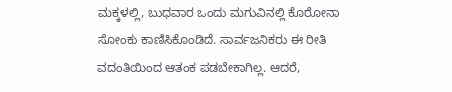ಮಕ್ಕಳಲ್ಲಿ, ಬುಧವಾರ ಒಂದು ಮಗುವಿನಲ್ಲಿ ಕೊರೋನಾ ಸೋಂಕು ಕಾಣಿಸಿಕೊಂಡಿದೆ. ಸಾರ್ವಜನಿಕರು ಈ ರೀತಿ ವದಂತಿಯಿಂದ ಆತಂಕ ಪಡಬೇಕಾಗಿಲ್ಲ. ಆದರೆ,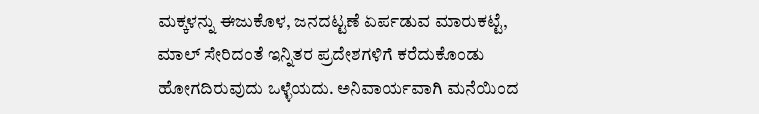ಮಕ್ಕಳನ್ನು ಈಜುಕೊಳ, ಜನದಟ್ಟಣೆ ಏರ್ಪಡುವ ಮಾರುಕಟ್ಟೆ, ಮಾಲ್‌ ಸೇರಿದಂತೆ ಇನ್ನಿತರ ಪ್ರದೇಶಗಳಿಗೆ ಕರೆದುಕೊಂಡು ಹೋಗದಿರುವುದು ಒಳ್ಳೆಯದು. ಅನಿವಾರ್ಯವಾಗಿ ಮನೆಯಿಂದ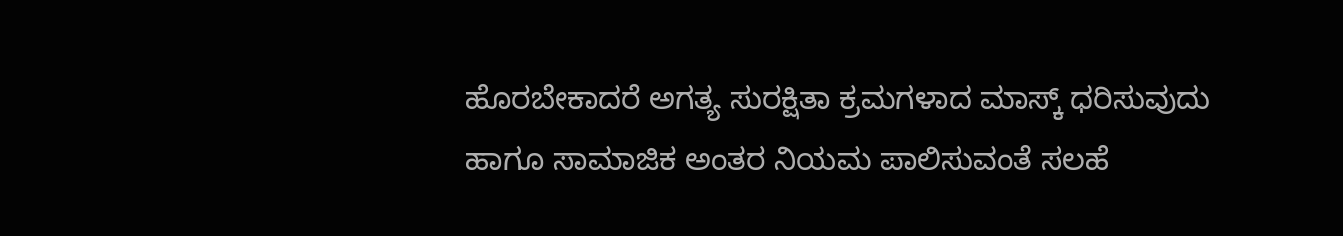ಹೊರಬೇಕಾದರೆ ಅಗತ್ಯ ಸುರಕ್ಷಿತಾ ಕ್ರಮಗಳಾದ ಮಾಸ್ಕ್‌ ಧರಿಸುವುದು ಹಾಗೂ ಸಾಮಾಜಿಕ ಅಂತರ ನಿಯಮ ಪಾಲಿಸುವಂತೆ ಸಲಹೆ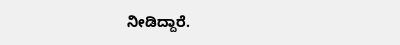ನೀಡಿದ್ದಾರೆ.